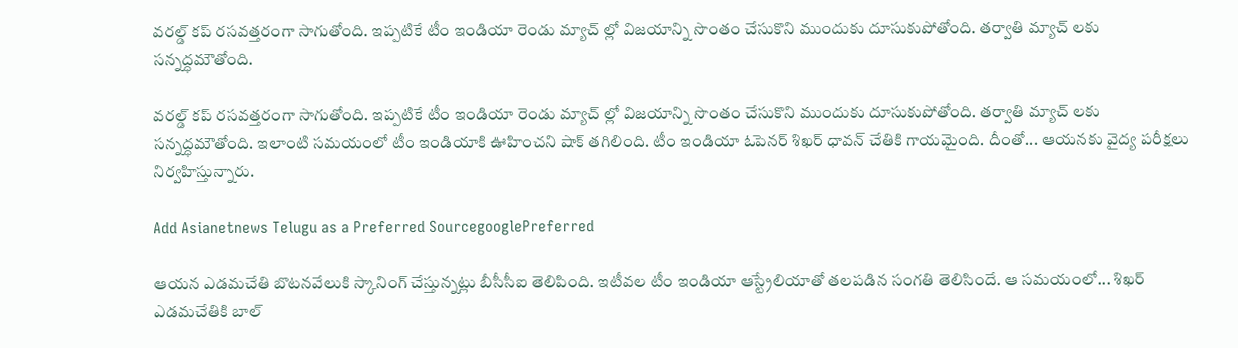వరల్డ్ కప్ రసవత్తరంగా సాగుతోంది. ఇప్పటికే టీం ఇండియా రెండు మ్యాచ్ ల్లో విజయాన్ని సొంతం చేసుకొని ముందుకు దూసుకుపోతోంది. తర్వాతి మ్యాచ్ లకు సన్నద్ధమౌతోంది.

వరల్డ్ కప్ రసవత్తరంగా సాగుతోంది. ఇప్పటికే టీం ఇండియా రెండు మ్యాచ్ ల్లో విజయాన్ని సొంతం చేసుకొని ముందుకు దూసుకుపోతోంది. తర్వాతి మ్యాచ్ లకు సన్నద్ధమౌతోంది. ఇలాంటి సమయంలో టీం ఇండియాకి ఊహించని షాక్ తగిలింది. టీం ఇండియా ఓపెనర్ శిఖర్ ధావన్ చేతికి గాయమైంది. దీంతో... ఆయనకు వైద్య పరీక్షలు నిర్వహిస్తున్నారు.

Add Asianetnews Telugu as a Preferred SourcegooglePreferred

ఆయన ఎడమచేతి బొటనవేలుకి స్కానింగ్ చేస్తున్నట్లు బీసీసీఐ తెలిపింది. ఇటీవల టీం ఇండియా ఆస్ట్రేలియాతో తలపడిన సంగతి తెలిసిందే. ఆ సమయంలో... శిఖర్ ఎడమచేతికి బాల్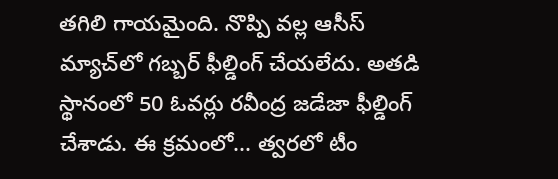తగిలి గాయమైంది. నొప్పి వల్ల ఆసీస్‌ మ్యాచ్‌లో గబ్బర్‌ ఫీల్డింగ్‌ చేయలేదు. అతడి స్థానంలో 50 ఓవర్లు రవీంద్ర జడేజా ఫీల్డింగ్‌ చేశాడు. ఈ క్రమంలో... త్వరలో టీం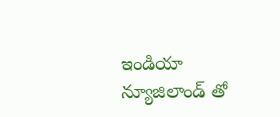ఇండియా న్యూజిలాండ్ తో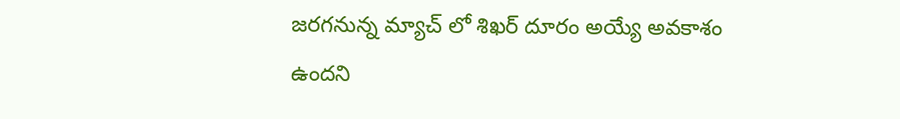జరగనున్న మ్యాచ్ లో శిఖర్ దూరం అయ్యే అవకాశం ఉందని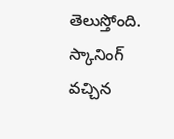తెలుస్తోంది. స్కానింగ్ వచ్చిన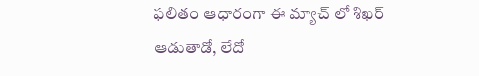ఫలితం ఆధారంగా ఈ మ్యాచ్ లో శిఖర్ ఆడుతాడో, లేదో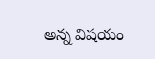అన్న విషయం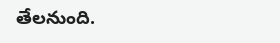తేలనుంది.